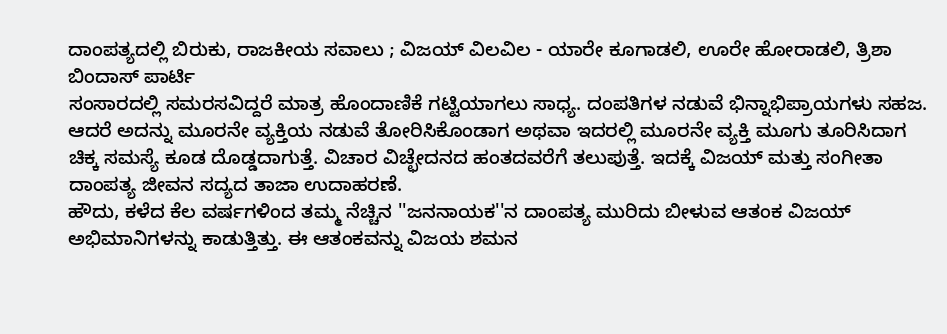ದಾಂಪತ್ಯದಲ್ಲಿ ಬಿರುಕು, ರಾಜಕೀಯ ಸವಾಲು ; ವಿಜಯ್ ವಿಲವಿಲ - ಯಾರೇ ಕೂಗಾಡಲಿ, ಊರೇ ಹೋರಾಡಲಿ, ತ್ರಿಶಾ ಬಿಂದಾಸ್ ಪಾರ್ಟಿ
ಸಂಸಾರದಲ್ಲಿ ಸಮರಸವಿದ್ದರೆ ಮಾತ್ರ ಹೊಂದಾಣಿಕೆ ಗಟ್ಟಿಯಾಗಲು ಸಾಧ್ಯ. ದಂಪತಿಗಳ ನಡುವೆ ಭಿನ್ನಾಭಿಪ್ರಾಯಗಳು ಸಹಜ. ಆದರೆ ಅದನ್ನು ಮೂರನೇ ವ್ಯಕ್ತಿಯ ನಡುವೆ ತೋರಿಸಿಕೊಂಡಾಗ ಅಥವಾ ಇದರಲ್ಲಿ ಮೂರನೇ ವ್ಯಕ್ತಿ ಮೂಗು ತೂರಿಸಿದಾಗ ಚಿಕ್ಕ ಸಮಸ್ಯೆ ಕೂಡ ದೊಡ್ಡದಾಗುತ್ತೆ. ವಿಚಾರ ವಿಚ್ಛೇದನದ ಹಂತದವರೆಗೆ ತಲುಪುತ್ತೆ. ಇದಕ್ಕೆ ವಿಜಯ್ ಮತ್ತು ಸಂಗೀತಾ ದಾಂಪತ್ಯ ಜೀವನ ಸದ್ಯದ ತಾಜಾ ಉದಾಹರಣೆ.
ಹೌದು, ಕಳೆದ ಕೆಲ ವರ್ಷಗಳಿಂದ ತಮ್ಮ ನೆಚ್ಚಿನ ''ಜನನಾಯಕ''ನ ದಾಂಪತ್ಯ ಮುರಿದು ಬೀಳುವ ಆತಂಕ ವಿಜಯ್ ಅಭಿಮಾನಿಗಳನ್ನು ಕಾಡುತ್ತಿತ್ತು. ಈ ಆತಂಕವನ್ನು ವಿಜಯ ಶಮನ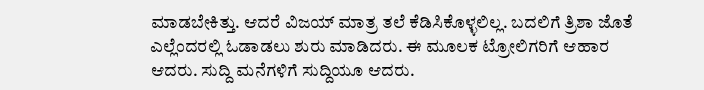ಮಾಡಬೇಕಿತ್ತು. ಆದರೆ ವಿಜಯ್ ಮಾತ್ರ ತಲೆ ಕೆಡಿಸಿಕೊಳ್ಳಲಿಲ್ಲ. ಬದಲಿಗೆ ತ್ರಿಶಾ ಜೊತೆ ಎಲ್ಲೆಂದರಲ್ಲಿ ಓಡಾಡಲು ಶುರು ಮಾಡಿದರು. ಈ ಮೂಲಕ ಟ್ರೋಲಿಗರಿಗೆ ಆಹಾರ ಆದರು. ಸುದ್ದಿ ಮನೆಗಳಿಗೆ ಸುದ್ದಿಯೂ ಆದರು.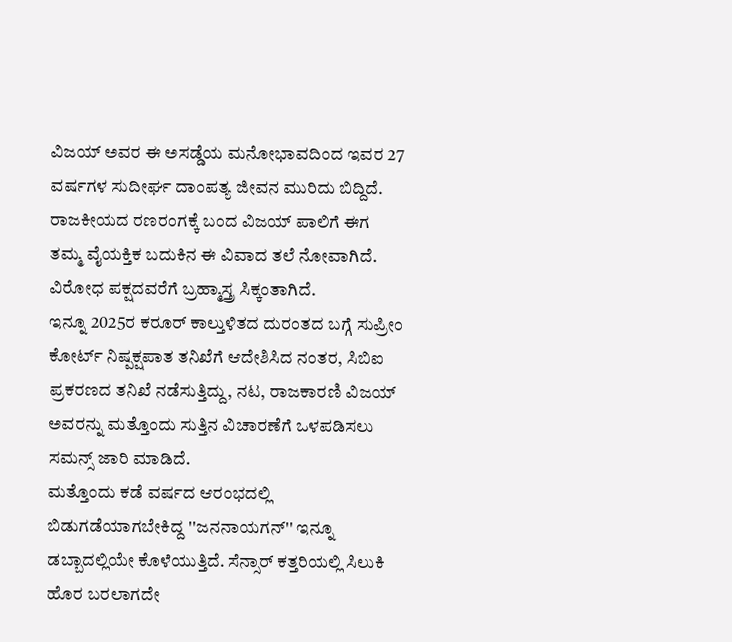ವಿಜಯ್ ಅವರ ಈ ಅಸಡ್ಡೆಯ ಮನೋಭಾವದಿಂದ ಇವರ 27 ವರ್ಷಗಳ ಸುದೀರ್ಘ ದಾಂಪತ್ಯ ಜೀವನ ಮುರಿದು ಬಿದ್ದಿದೆ. ರಾಜಕೀಯದ ರಣರಂಗಕ್ಕೆ ಬಂದ ವಿಜಯ್ ಪಾಲಿಗೆ ಈಗ ತಮ್ಮ ವೈಯಕ್ತಿಕ ಬದುಕಿನ ಈ ವಿವಾದ ತಲೆ ನೋವಾಗಿದೆ. ವಿರೋಧ ಪಕ್ಷದವರೆಗೆ ಬ್ರಹ್ಮಾಸ್ತ್ರ ಸಿಕ್ಕಂತಾಗಿದೆ.
ಇನ್ನೂ 2025ರ ಕರೂರ್ ಕಾಲ್ತುಳಿತದ ದುರಂತದ ಬಗ್ಗೆ ಸುಪ್ರೀಂ ಕೋರ್ಟ್ ನಿಷ್ಪಕ್ಷಪಾತ ತನಿಖೆಗೆ ಆದೇಶಿಸಿದ ನಂತರ, ಸಿಬಿಐ ಪ್ರಕರಣದ ತನಿಖೆ ನಡೆಸುತ್ತಿದ್ದು, ನಟ, ರಾಜಕಾರಣಿ ವಿಜಯ್ ಅವರನ್ನು ಮತ್ತೊಂದು ಸುತ್ತಿನ ವಿಚಾರಣೆಗೆ ಒಳಪಡಿಸಲು ಸಮನ್ಸ್ ಜಾರಿ ಮಾಡಿದೆ.
ಮತ್ತೊಂದು ಕಡೆ ವರ್ಷದ ಆರಂಭದಲ್ಲಿ ಬಿಡುಗಡೆಯಾಗಬೇಕಿದ್ದ ''ಜನನಾಯಗನ್'' ಇನ್ನೂ ಡಬ್ಬಾದಲ್ಲಿಯೇ ಕೊಳೆಯುತ್ತಿದೆ. ಸೆನ್ಸಾರ್ ಕತ್ತರಿಯಲ್ಲಿ ಸಿಲುಕಿ ಹೊರ ಬರಲಾಗದೇ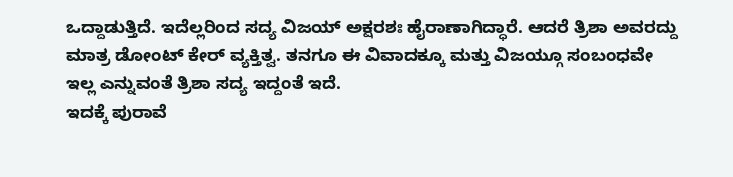ಒದ್ದಾಡುತ್ತಿದೆ. ಇದೆಲ್ಲರಿಂದ ಸದ್ಯ ವಿಜಯ್ ಅಕ್ಷರಶಃ ಹೈರಾಣಾಗಿದ್ಧಾರೆ. ಆದರೆ ತ್ರಿಶಾ ಅವರದ್ದು ಮಾತ್ರ ಡೋಂಟ್ ಕೇರ್ ವ್ಯಕ್ತಿತ್ವ. ತನಗೂ ಈ ವಿವಾದಕ್ಕೂ ಮತ್ತು ವಿಜಯ್ಗೂ ಸಂಬಂಧವೇ ಇಲ್ಲ ಎನ್ನುವಂತೆ ತ್ರಿಶಾ ಸದ್ಯ ಇದ್ದಂತೆ ಇದೆ.
ಇದಕ್ಕೆ ಪುರಾವೆ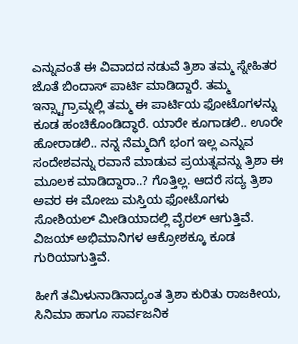ಎನ್ನುವಂತೆ ಈ ವಿವಾದದ ನಡುವೆ ತ್ರಿಶಾ ತಮ್ಮ ಸ್ನೇಹಿತರ ಜೊತೆ ಬಿಂದಾಸ್ ಪಾರ್ಟಿ ಮಾಡಿದ್ದಾರೆ. ತಮ್ಮ ಇನ್ಸ್ಟಾಗ್ರಾಮ್ನಲ್ಲಿ ತಮ್ಮ ಈ ಪಾರ್ಟಿಯ ಫೋಟೊಗಳನ್ನು ಕೂಡ ಹಂಚಿಕೊಂಡಿದ್ಧಾರೆ. ಯಾರೇ ಕೂಗಾಡಲಿ.. ಊರೇ ಹೋರಾಡಲಿ.. ನನ್ನ ನೆಮ್ಮದಿಗೆ ಭಂಗ ಇಲ್ಲ ಎನ್ನುವ ಸಂದೇಶವನ್ನು ರವಾನೆ ಮಾಡುವ ಪ್ರಯತ್ನವನ್ನು ತ್ರಿಶಾ ಈ ಮೂಲಕ ಮಾಡಿದ್ದಾರಾ..? ಗೊತ್ತಿಲ್ಲ. ಆದರೆ ಸದ್ಯ ತ್ರಿಶಾ ಅವರ ಈ ಮೋಜು ಮಸ್ತಿಯ ಫೋಟೊಗಳು ಸೋಶಿಯಲ್ ಮೀಡಿಯಾದಲ್ಲಿ ವೈರಲ್ ಆಗುತ್ತಿವೆ. ವಿಜಯ್ ಅಭಿಮಾನಿಗಳ ಆಕ್ರೋಶಕ್ಕೂ ಕೂಡ ಗುರಿಯಾಗುತ್ತಿವೆ.

ಹೀಗೆ ತಮಿಳುನಾಡಿನಾದ್ಯಂತ ತ್ರಿಶಾ ಕುರಿತು ರಾಜಕೀಯ, ಸಿನಿಮಾ ಹಾಗೂ ಸಾರ್ವಜನಿಕ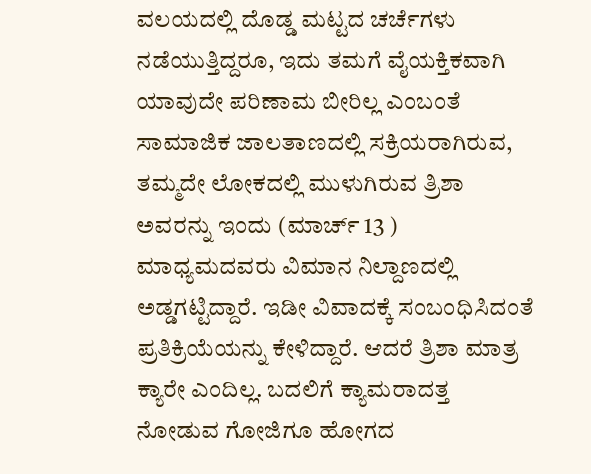ವಲಯದಲ್ಲಿ ದೊಡ್ಡ ಮಟ್ಟದ ಚರ್ಚೆಗಳು ನಡೆಯುತ್ತಿದ್ದರೂ, ಇದು ತಮಗೆ ವೈಯಕ್ತಿಕವಾಗಿ ಯಾವುದೇ ಪರಿಣಾಮ ಬೀರಿಲ್ಲ ಎಂಬಂತೆ ಸಾಮಾಜಿಕ ಜಾಲತಾಣದಲ್ಲಿ ಸಕ್ರಿಯರಾಗಿರುವ, ತಮ್ಮದೇ ಲೋಕದಲ್ಲಿ ಮುಳುಗಿರುವ ತ್ರಿಶಾ ಅವರನ್ನು ಇಂದು (ಮಾರ್ಚ್ 13 ) ಮಾಧ್ಯಮದವರು ವಿಮಾನ ನಿಲ್ದಾಣದಲ್ಲಿ ಅಡ್ಡಗಟ್ಟಿದ್ದಾರೆ. ಇಡೀ ವಿವಾದಕ್ಕೆ ಸಂಬಂಧಿಸಿದಂತೆ ಪ್ರತಿಕ್ರಿಯೆಯನ್ನು ಕೇಳಿದ್ದಾರೆ. ಆದರೆ ತ್ರಿಶಾ ಮಾತ್ರ ಕ್ಯಾರೇ ಎಂದಿಲ್ಲ. ಬದಲಿಗೆ ಕ್ಯಾಮರಾದತ್ತ ನೋಡುವ ಗೋಜಿಗೂ ಹೋಗದ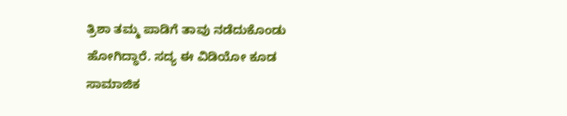ತ್ರಿಶಾ ತಮ್ಮ ಪಾಡಿಗೆ ತಾವು ನಡೆದುಕೊಂಡು ಹೋಗಿದ್ಧಾರೆ. ಸದ್ಯ ಈ ವಿಡಿಯೋ ಕೂಡ ಸಾಮಾಜಿಕ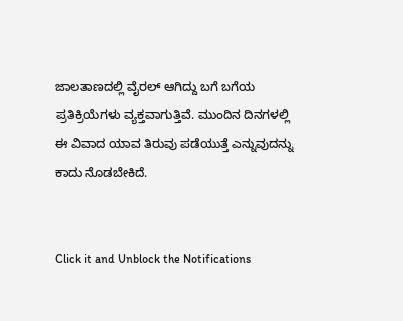ಜಾಲತಾಣದಲ್ಲಿ ವೈರಲ್ ಆಗಿದ್ದು ಬಗೆ ಬಗೆಯ ಪ್ರತಿಕ್ರಿಯೆಗಳು ವ್ಯಕ್ತವಾಗುತ್ತಿವೆ. ಮುಂದಿನ ದಿನಗಳಲ್ಲಿ ಈ ವಿವಾದ ಯಾವ ತಿರುವು ಪಡೆಯುತ್ತೆ ಎನ್ನುವುದನ್ನು ಕಾದು ನೊಡಬೇಕಿದೆ.


Click it and Unblock the Notifications